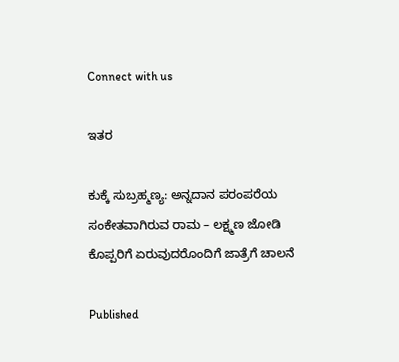Connect with us

ಇತರ

ಕುಕ್ಕೆ ಸುಬ್ರಹ್ಮಣ್ಯ: ಅನ್ನದಾನ ಪರಂಪರೆಯ ಸಂಕೇತವಾಗಿರುವ ರಾಮ – ಲಕ್ಷ್ಮಣ ಜೋಡಿ ಕೊಪ್ಪರಿಗೆ ಏರುವುದರೊಂದಿಗೆ ಜಾತ್ರೆಗೆ ಚಾಲನೆ

Published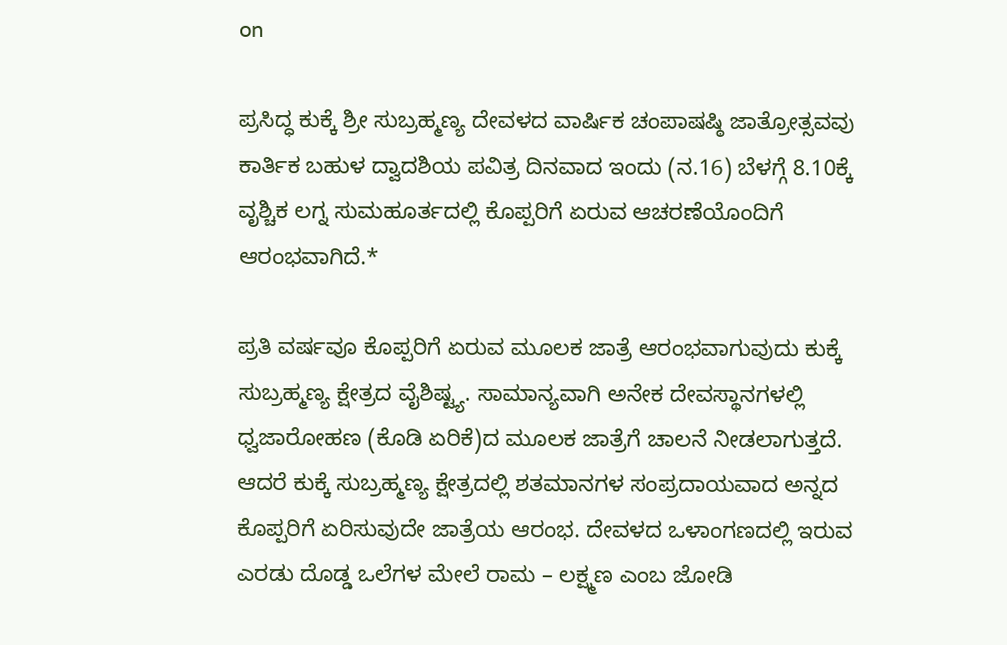on

ಪ್ರಸಿದ್ಧ ಕುಕ್ಕೆ ಶ್ರೀ ಸುಬ್ರಹ್ಮಣ್ಯ ದೇವಳದ ವಾರ್ಷಿಕ ಚಂಪಾಷಷ್ಠಿ ಜಾತ್ರೋತ್ಸವವು ಕಾರ್ತಿಕ ಬಹುಳ ದ್ವಾದಶಿಯ ಪವಿತ್ರ ದಿನವಾದ ಇಂದು (ನ.16) ಬೆಳಗ್ಗೆ 8.10ಕ್ಕೆ ವೃಶ್ಚಿಕ ಲಗ್ನ ಸುಮಹೂರ್ತದಲ್ಲಿ ಕೊಪ್ಪರಿಗೆ ಏರುವ ಆಚರಣೆಯೊಂದಿಗೆ ಆರಂಭವಾಗಿದೆ.*

ಪ್ರತಿ ವರ್ಷವೂ ಕೊಪ್ಪರಿಗೆ ಏರುವ ಮೂಲಕ ಜಾತ್ರೆ ಆರಂಭವಾಗುವುದು ಕುಕ್ಕೆ ಸುಬ್ರಹ್ಮಣ್ಯ ಕ್ಷೇತ್ರದ ವೈಶಿಷ್ಟ್ಯ. ಸಾಮಾನ್ಯವಾಗಿ ಅನೇಕ ದೇವಸ್ಥಾನಗಳಲ್ಲಿ ಧ್ವಜಾರೋಹಣ (ಕೊಡಿ ಏರಿಕೆ)ದ ಮೂಲಕ ಜಾತ್ರೆಗೆ ಚಾಲನೆ ನೀಡಲಾಗುತ್ತದೆ. ಆದರೆ ಕುಕ್ಕೆ ಸುಬ್ರಹ್ಮಣ್ಯ ಕ್ಷೇತ್ರದಲ್ಲಿ ಶತಮಾನಗಳ ಸಂಪ್ರದಾಯವಾದ ಅನ್ನದ ಕೊಪ್ಪರಿಗೆ ಏರಿಸುವುದೇ ಜಾತ್ರೆಯ ಆರಂಭ. ದೇವಳದ ಒಳಾಂಗಣದಲ್ಲಿ ಇರುವ ಎರಡು ದೊಡ್ಡ ಒಲೆಗಳ ಮೇಲೆ ರಾಮ – ಲಕ್ಷ್ಮಣ ಎಂಬ ಜೋಡಿ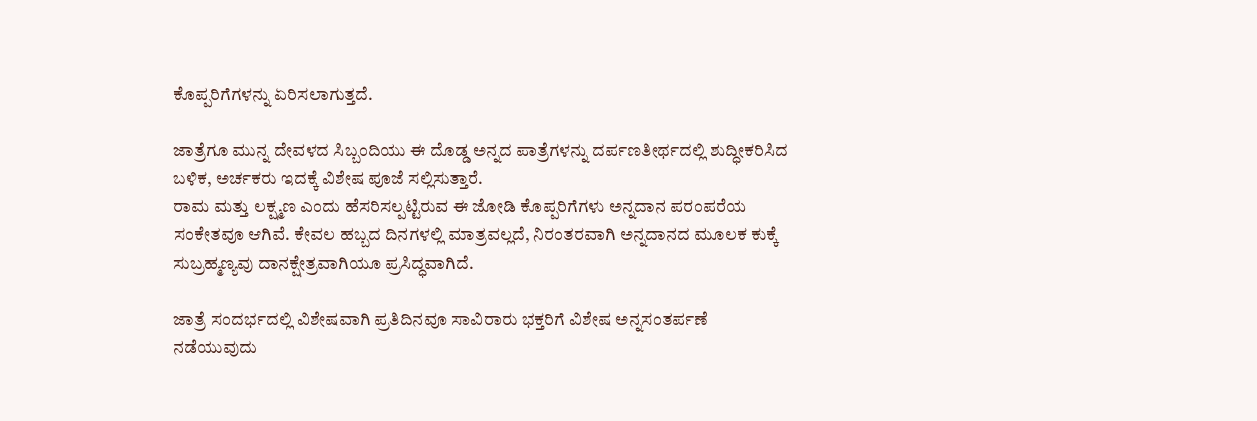ಕೊಪ್ಪರಿಗೆಗಳನ್ನು ಏರಿಸಲಾಗುತ್ತದೆ.

ಜಾತ್ರೆಗೂ ಮುನ್ನ ದೇವಳದ ಸಿಬ್ಬಂದಿಯು ಈ ದೊಡ್ಡ ಅನ್ನದ ಪಾತ್ರೆಗಳನ್ನು ದರ್ಪಣತೀರ್ಥದಲ್ಲಿ ಶುದ್ಧೀಕರಿಸಿದ ಬಳಿಕ, ಅರ್ಚಕರು ಇದಕ್ಕೆ ವಿಶೇಷ ಪೂಜೆ ಸಲ್ಲಿಸುತ್ತಾರೆ.
ರಾಮ ಮತ್ತು ಲಕ್ಷ್ಮಣ ಎಂದು ಹೆಸರಿಸಲ್ಪಟ್ಟಿರುವ ಈ ಜೋಡಿ ಕೊಪ್ಪರಿಗೆಗಳು ಅನ್ನದಾನ ಪರಂಪರೆಯ ಸಂಕೇತವೂ ಆಗಿವೆ. ಕೇವಲ ಹಬ್ಬದ ದಿನಗಳಲ್ಲಿ ಮಾತ್ರವಲ್ಲದೆ, ನಿರಂತರವಾಗಿ ಅನ್ನದಾನದ ಮೂಲಕ ಕುಕ್ಕೆ ಸುಬ್ರಹ್ಮಣ್ಯವು ದಾನಕ್ಷೇತ್ರವಾಗಿಯೂ ಪ್ರಸಿದ್ಧವಾಗಿದೆ.

ಜಾತ್ರೆ ಸಂದರ್ಭದಲ್ಲಿ ವಿಶೇಷವಾಗಿ ಪ್ರತಿದಿನವೂ ಸಾವಿರಾರು ಭಕ್ತರಿಗೆ ವಿಶೇಷ ಅನ್ನಸಂತರ್ಪಣೆ ನಡೆಯುವುದು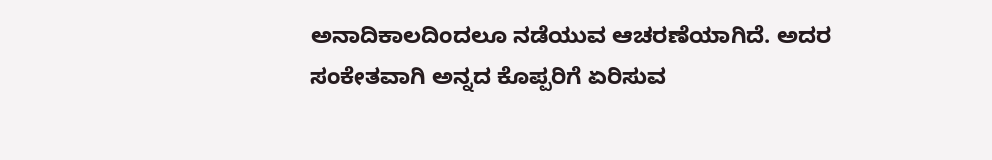ಅನಾದಿಕಾಲದಿಂದಲೂ ನಡೆಯುವ ಆಚರಣೆಯಾಗಿದೆ. ಅದರ ಸಂಕೇತವಾಗಿ ಅನ್ನದ ಕೊಪ್ಪರಿಗೆ ಏರಿಸುವ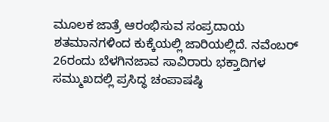ಮೂಲಕ ಜಾತ್ರೆ ಆರಂಭಿಸುವ ಸಂಪ್ರದಾಯ ಶತಮಾನಗಳಿಂದ ಕುಕ್ಕೆಯಲ್ಲಿ ಜಾರಿಯಲ್ಲಿದೆ. ನವೆಂಬರ್ 26ರಂದು ಬೆಳಗಿನಜಾವ ಸಾವಿರಾರು ಭಕ್ತಾದಿಗಳ ಸಮ್ಮುಖದಲ್ಲಿ ಪ್ರಸಿದ್ಧ ಚಂಪಾಷಷ್ಠಿ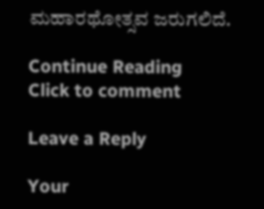ಮಹಾರಥೋತ್ಸವ ಜರುಗಲಿದೆ.

Continue Reading
Click to comment

Leave a Reply

Your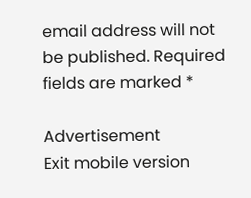email address will not be published. Required fields are marked *

Advertisement
Exit mobile version